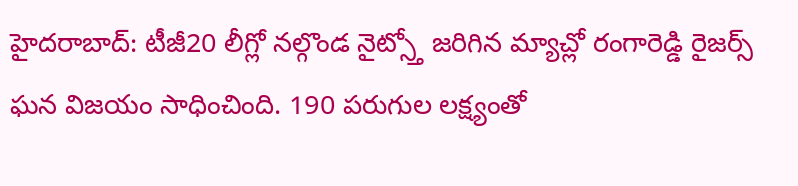హైదరాబాద్: టీజీ20 లీగ్లో నల్గొండ నైట్స్తో జరిగిన మ్యాచ్లో రంగారెడ్డి రైజర్స్ ఘన విజయం సాధించింది. 190 పరుగుల లక్ష్యంతో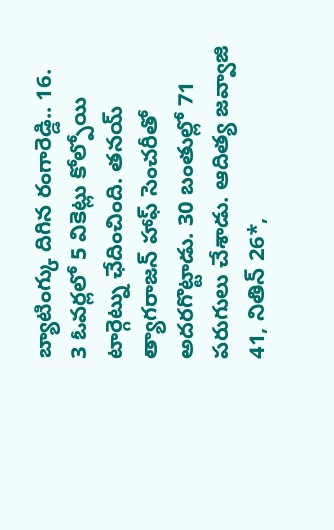బ్యాటింగ్కు దిగిన రంగారెడ్డి.. 16.
3 ఓవర్లలో 5 వికెట్లు కోల్పోయి టార్గెట్ను ఛేదించింది. తనయ్ త్యాగరాజన్ హాఫ్ సెంచరీతో అదరగొట్టాడు. 30 బంతుల్లో 71 పరుగులు చేశాడు. ఆదిత్య జవ్వాజి 41, నితిన్ 26*,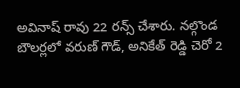అవినాష్ రావు 22 రన్స్ చేశారు. నల్గొండ బౌలర్లలో వరుణ్ గౌడ్, అనికేత్ రెడ్డి చెరో 2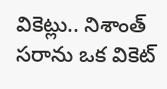వికెట్లు.. నిశాంత్ సరాను ఒక వికెట్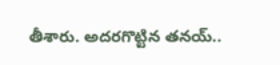తీశారు. అదరగొట్టిన తనయ్..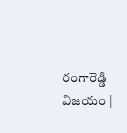రంగారెడ్డి విజయం |